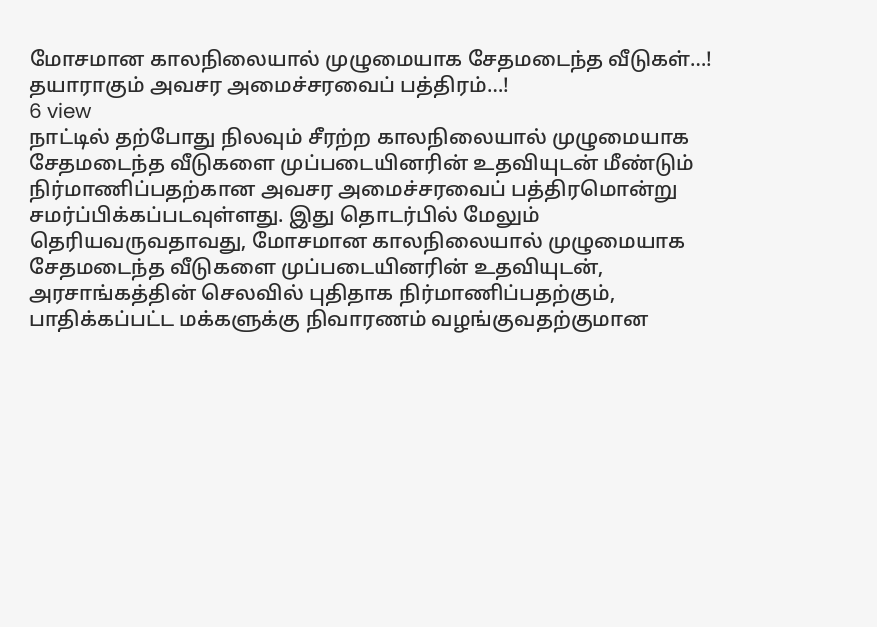மோசமான காலநிலையால் முழுமையாக சேதமடைந்த வீடுகள்…! தயாராகும் அவசர அமைச்சரவைப் பத்திரம்…!
6 view
நாட்டில் தற்போது நிலவும் சீரற்ற காலநிலையால் முழுமையாக சேதமடைந்த வீடுகளை முப்படையினரின் உதவியுடன் மீண்டும் நிர்மாணிப்பதற்கான அவசர அமைச்சரவைப் பத்திரமொன்று சமர்ப்பிக்கப்படவுள்ளது. இது தொடர்பில் மேலும் தெரியவருவதாவது, மோசமான காலநிலையால் முழுமையாக சேதமடைந்த வீடுகளை முப்படையினரின் உதவியுடன், அரசாங்கத்தின் செலவில் புதிதாக நிர்மாணிப்பதற்கும், பாதிக்கப்பட்ட மக்களுக்கு நிவாரணம் வழங்குவதற்குமான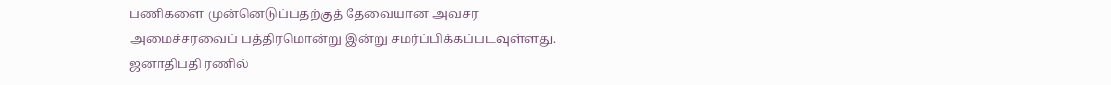பணிகளை முன்னெடுப்பதற்குத் தேவையான அவசர அமைச்சரவைப் பத்திரமொன்று இன்று சமர்ப்பிக்கப்படவுள்ளது. ஜனாதிபதி ரணில்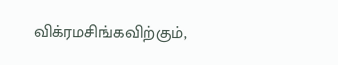விக்ரமசிங்கவிற்கும்,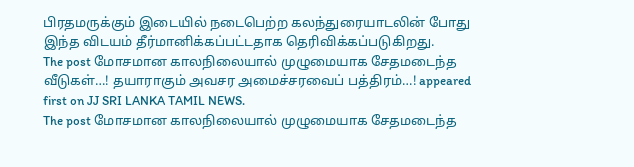பிரதமருக்கும் இடையில் நடைபெற்ற கலந்துரையாடலின் போது இந்த விடயம் தீர்மானிக்கப்பட்டதாக தெரிவிக்கப்படுகிறது.
The post மோசமான காலநிலையால் முழுமையாக சேதமடைந்த வீடுகள்…! தயாராகும் அவசர அமைச்சரவைப் பத்திரம்…! appeared first on JJ SRI LANKA TAMIL NEWS.
The post மோசமான காலநிலையால் முழுமையாக சேதமடைந்த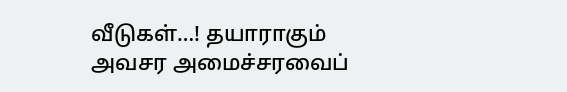வீடுகள்…! தயாராகும் அவசர அமைச்சரவைப்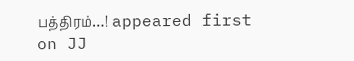பத்திரம்…! appeared first on JJ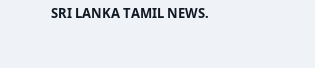SRI LANKA TAMIL NEWS.